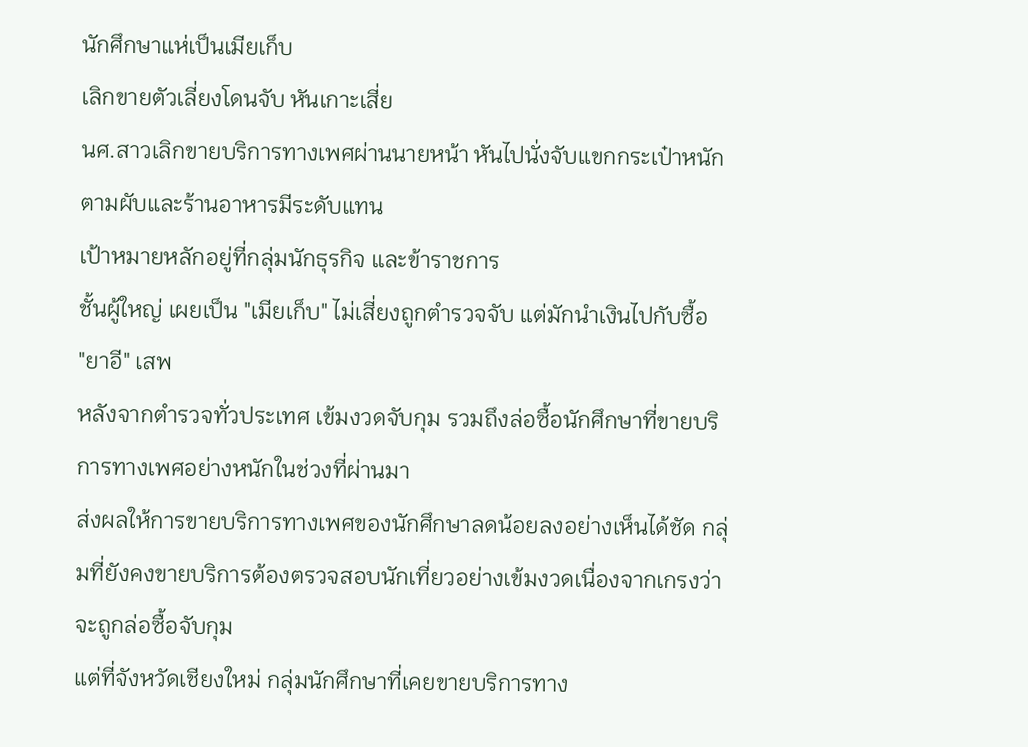นักศึกษาแห่เป็นเมียเก็บ
เลิกขายตัวเลี่ยงโดนจับ หันเกาะเสี่ย
นศ.สาวเลิกขายบริการทางเพศผ่านนายหน้า หันไปนั่งจับแขกกระเป๋าหนักตามผับและร้านอาหารมีระดับแทน
เป้าหมายหลักอยู่ที่กลุ่มนักธุรกิจ และข้าราชการ
ชั้นผู้ใหญ่ เผยเป็น "เมียเก็บ" ไม่เสี่ยงถูกตำรวจจับ แต่มักนำเงินไปกับซื้อ
"ยาอี" เสพ
หลังจากตำรวจทั่วประเทศ เข้มงวดจับกุม รวมถึงล่อซื้อนักศึกษาที่ขายบริการทางเพศอย่างหนักในช่วงที่ผ่านมา
ส่งผลให้การขายบริการทางเพศของนักศึกษาลดน้อยลงอย่างเห็นได้ชัด กลุ่มที่ยังคงขายบริการต้องตรวจสอบนักเที่ยวอย่างเข้มงวดเนื่องจากเกรงว่าจะถูกล่อซื้อจับกุม
แต่ที่จังหวัดเชียงใหม่ กลุ่มนักศึกษาที่เคยขายบริการทาง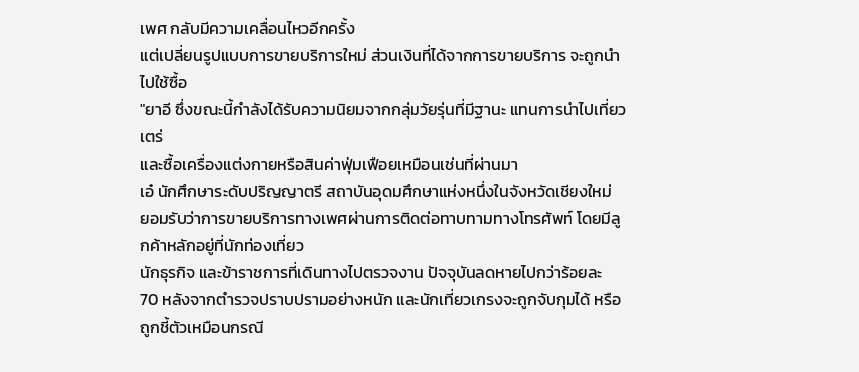เพศ กลับมีความเคลื่อนไหวอีกครั้ง
แต่เปลี่ยนรูปแบบการขายบริการใหม่ ส่วนเงินที่ได้จากการขายบริการ จะถูกนำไปใช้ซื้อ
"ยาอี ซึ่งขณะนี้กำลังได้รับความนิยมจากกลุ่มวัยรุ่นที่มีฐานะ แทนการนำไปเที่ยวเตร่
และซื้อเครื่องแต่งกายหรือสินค่าฟุ่มเฟือยเหมือนเช่นที่ผ่านมา
เอ๋ นักศึกษาระดับปริญญาตรี สถาบันอุดมศึกษาแห่งหนึ่งในจังหวัดเชียงใหม่
ยอมรับว่าการขายบริการทางเพศผ่านการติดต่อทาบทามทางโทรศัพท์ โดยมีลูกค้าหลักอยู่ที่นักท่องเที่ยว
นักธุรกิจ และข้าราชการที่เดินทางไปตรวจงาน ปัจจุบันลดหายไปกว่าร้อยละ
70 หลังจากตำรวจปราบปรามอย่างหนัก และนักเที่ยวเกรงจะถูกจับกุมได้ หรือถูกชี้ตัวเหมือนกรณี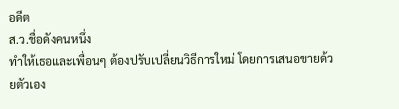อดีต
ส.ว.ชื่อดังคนหนึ่ง
ทำให้เธอและเพื่อนๆ ต้องปรับเปลี่ยนวิธีการใหม่ โดยการเสนอขายด้วยตัวเอง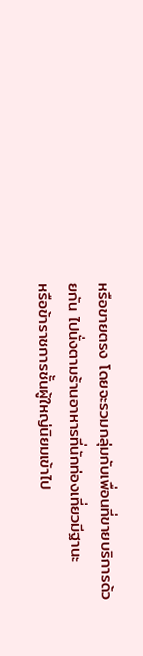หรือขายตรง โดยจะรวมกลุ่มกับเพื่อนที่ขายบริการด้วยกัน ไปนั่งตามร้านอาหารที่นักท่องเที่ยวมีฐานะ
หรือข้าราชการชั้นผู้ใหญ่นิยมเข้าไป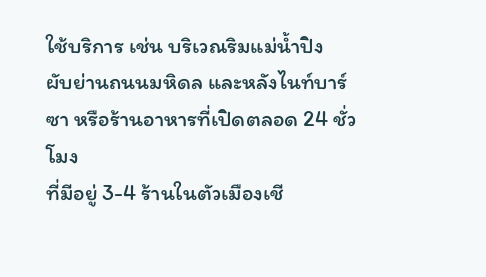ใช้บริการ เช่น บริเวณริมแม่น้ำปิง
ผับย่านถนนมหิดล และหลังไนท์บาร์ซา หรือร้านอาหารที่เปิดตลอด 24 ชั่วโมง
ที่มีอยู่ 3-4 ร้านในตัวเมืองเชี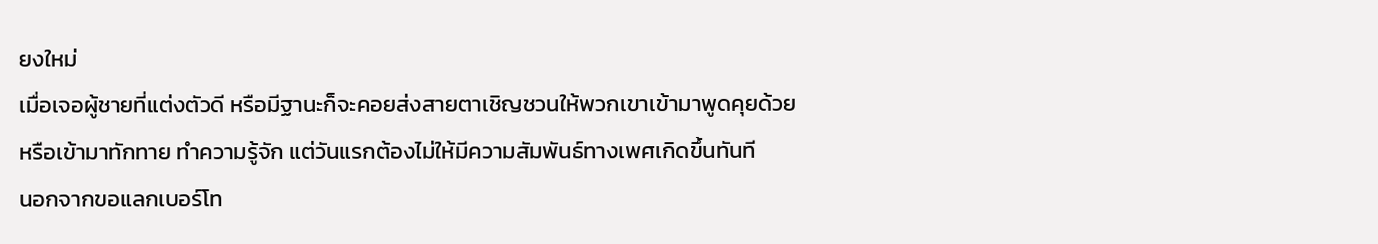ยงใหม่
เมื่อเจอผู้ชายที่แต่งตัวดี หรือมีฐานะก็จะคอยส่งสายตาเชิญชวนให้พวกเขาเข้ามาพูดคุยด้วย
หรือเข้ามาทักทาย ทำความรู้จัก แต่วันแรกต้องไม่ให้มีความสัมพันธ์ทางเพศเกิดขึ้นทันที
นอกจากขอแลกเบอร์โท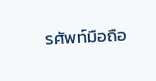รศัพท์มือถือ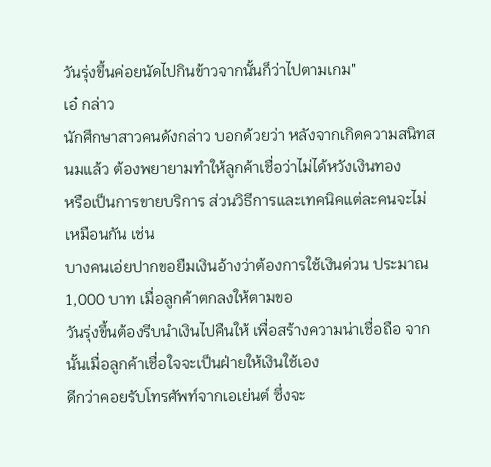วันรุ่งขึ้นค่อยนัดไปกินข้าวจากนั้นก็ว่าไปตามเกม"
เอ๋ กล่าว
นักศึกษาสาวคนดังกล่าว บอกด้วยว่า หลังจากเกิดความสนิทสนมแล้ว ต้องพยายามทำให้ลูกค้าเชื่อว่าไม่ได้หวังเงินทอง
หรือเป็นการขายบริการ ส่วนวิธีการและเทคนิคแต่ละคนจะไม่เหมือนกัน เช่น
บางคนเอ่ยปากขอยืมเงินอ้างว่าต้องการใช้เงินด่วน ประมาณ 1,000 บาท เมื่อลูกค้าตกลงให้ตามขอ
วันรุ่งขึ้นต้องรีบนำเงินไปคืนให้ เพื่อสร้างความน่าเชื่อถือ จากนั้นเมื่อลูกค้าเชื่อใจจะเป็นฝ่ายให้เงินใช้เอง
ดีกว่าคอยรับโทรศัพท์จากเอเย่นต์ ซึ่งจะ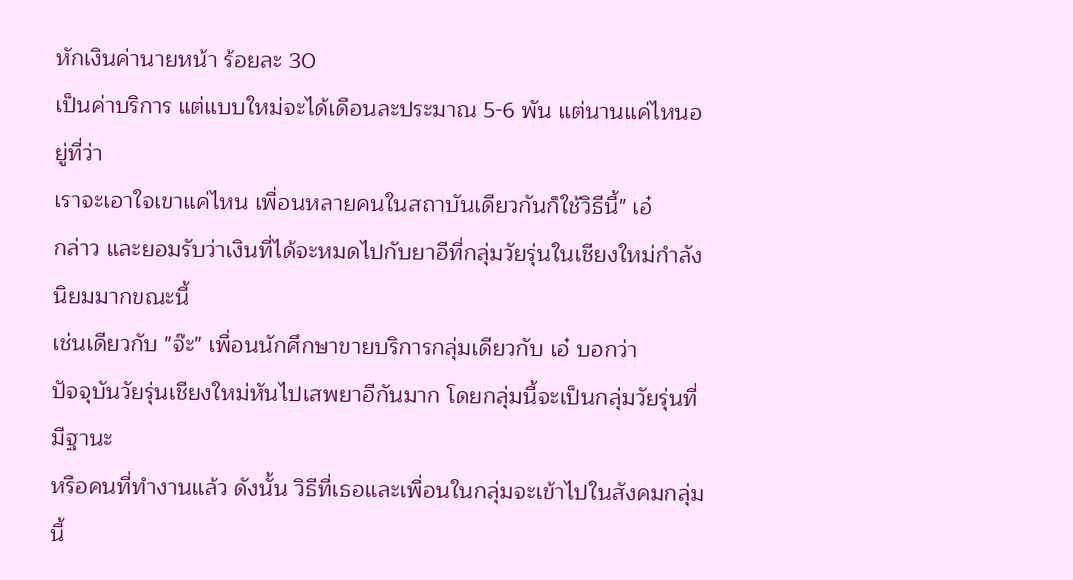หักเงินค่านายหน้า ร้อยละ 30
เป็นค่าบริการ แต่แบบใหม่จะได้เดือนละประมาณ 5-6 พัน แต่นานแค่ไหนอยู่ที่ว่า
เราจะเอาใจเขาแค่ไหน เพื่อนหลายคนในสถาบันเดียวกันก็ใช้วิธีนี้" เอ๋
กล่าว และยอมรับว่าเงินที่ได้จะหมดไปกับยาอีที่กลุ่มวัยรุ่นในเชียงใหม่กำลังนิยมมากขณะนี้
เช่นเดียวกับ "จ๊ะ" เพื่อนนักศึกษาขายบริการกลุ่มเดียวกับ เอ๋ บอกว่า
ปัจจุบันวัยรุ่นเชียงใหม่หันไปเสพยาอีกันมาก โดยกลุ่มนี้จะเป็นกลุ่มวัยรุ่นที่มีฐานะ
หรือคนที่ทำงานแล้ว ดังนั้น วิธีที่เธอและเพื่อนในกลุ่มจะเข้าไปในสังคมกลุ่มนี้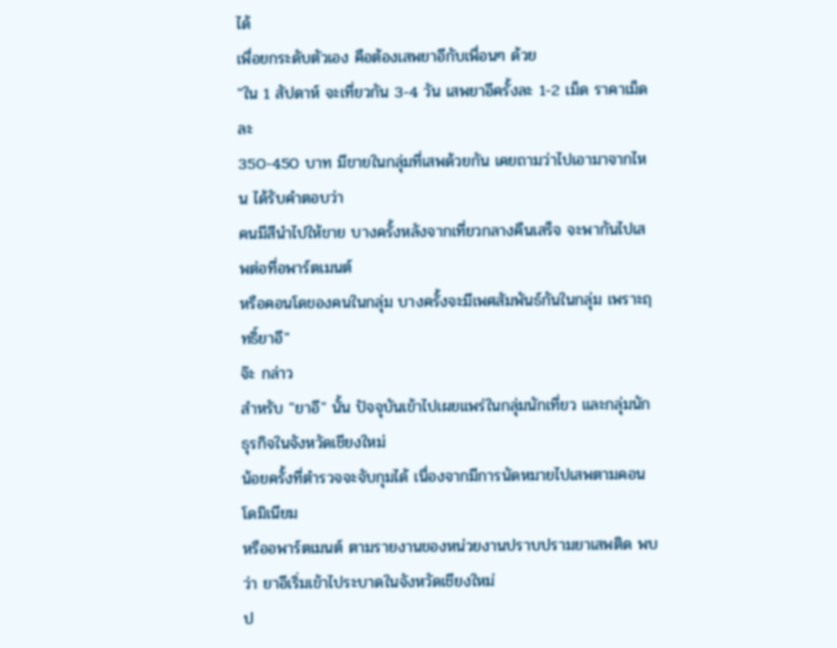ได้
เพื่อยกระดับตัวเอง คือต้องเสพยาอีกับเพื่อนๆ ด้วย
"ใน 1 สัปดาห์ จะเที่ยวกัน 3-4 วัน เสพยาอีครั้งละ 1-2 เม็ด ราคาเม็ดละ
350-450 บาท มีขายในกลุ่มที่เสพด้วยกัน เคยถามว่าไปเอามาจากไหน ได้รับคำตอบว่า
คนมีสีนำไปให้ขาย บางครั้งหลังจากเที่ยวกลางคืนเสร็จ จะพากันไปเสพต่อที่อพาร์ตเมนต์
หรือคอนโดของคนในกลุ่ม บางครั้งจะมีเพศสัมพันธ์กันในกลุ่ม เพราะฤทธิ์ยาอี"
จ๊ะ กล่าว
สำหรับ "ยาอี" นั้น ปัจจุบันเข้าไปเผยแพร่ในกลุ่มนักเที่ยว และกลุ่มนักธุรกิจในจังหวัดเชียงใหม่
น้อยครั้งที่ตำรวจจะจับกุมได้ เนื่องจากมีการนัดหมายไปเสพตามคอนโดมิเนียม
หรืออพาร์ตเมนต์ ตามรายงานของหน่วยงานปราบปรามยาเสพติด พบว่า ยาอีเริ่มเข้าไประบาดในจังหวัดเชียงใหม่
ป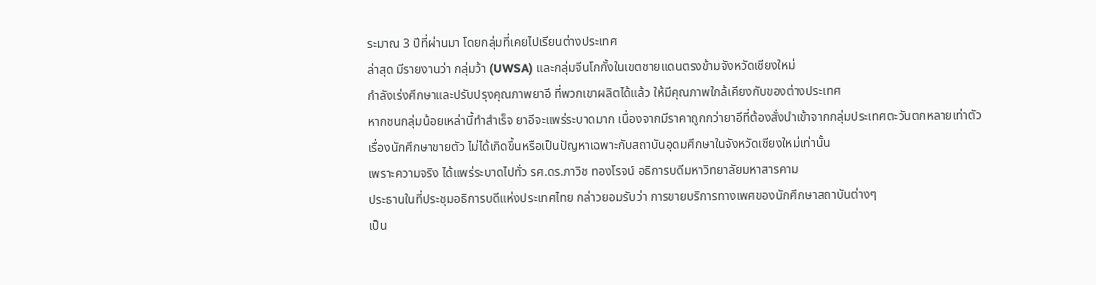ระมาณ 3 ปีที่ผ่านมา โดยกลุ่มที่เคยไปเรียนต่างประเทศ
ล่าสุด มีรายงานว่า กลุ่มว้า (UWSA) และกลุ่มจีนโกกั้งในเขตชายแดนตรงข้ามจังหวัดเชียงใหม่
กำลังเร่งศึกษาและปรับปรุงคุณภาพยาอี ที่พวกเขาผลิตได้แล้ว ให้มีคุณภาพใกล้เคียงกับของต่างประเทศ
หากชนกลุ่มน้อยเหล่านี้ทำสำเร็จ ยาอีจะแพร่ระบาดมาก เนื่องจากมีราคาถูกกว่ายาอีที่ต้องสั่งนำเข้าจากกลุ่มประเทศตะวันตกหลายเท่าตัว
เรื่องนักศึกษาขายตัว ไม่ได้เกิดขึ้นหรือเป็นปัญหาเฉพาะกับสถาบันอุดมศึกษาในจังหวัดเชียงใหม่เท่านั้น
เพราะความจริง ได้แพร่ระบาดไปทั่ว รศ.ดร.ภาวิช ทองโรจน์ อธิการบดีมหาวิทยาลัยมหาสารคาม
ประธานในที่ประชุมอธิการบดีแห่งประเทศไทย กล่าวยอมรับว่า การขายบริการทางเพศของนักศึกษาสถาบันต่างๆ
เป็น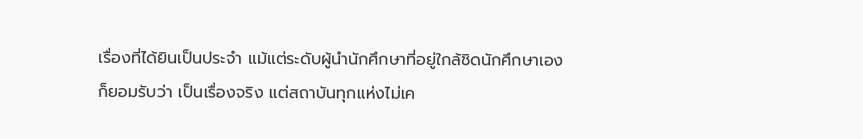เรื่องที่ได้ยินเป็นประจำ แม้แต่ระดับผู้นำนักศึกษาที่อยู่ใกล้ชิดนักศึกษาเอง
ก็ยอมรับว่า เป็นเรื่องจริง แต่สถาบันทุกแห่งไม่เค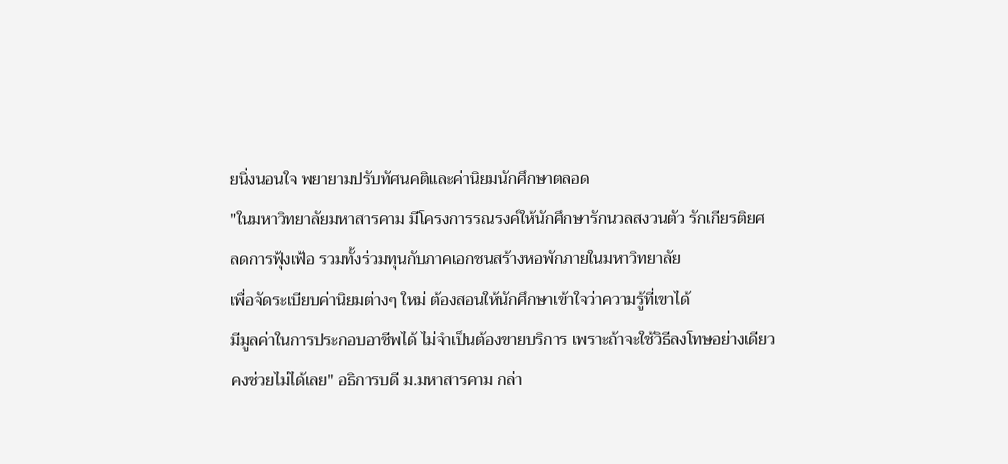ยนิ่งนอนใจ พยายามปรับทัศนคติและค่านิยมนักศึกษาตลอด
"ในมหาวิทยาลัยมหาสารคาม มีโครงการรณรงค์ให้นักศึกษารักนวลสงวนตัว รักเกียรติยศ
ลดการฟุ้งเฟ้อ รวมทั้งร่วมทุนกับภาคเอกชนสร้างหอพักภายในมหาวิทยาลัย
เพื่อจัดระเบียบค่านิยมต่างๆ ใหม่ ต้องสอนให้นักศึกษาเข้าใจว่าความรู้ที่เขาได้
มีมูลค่าในการประกอบอาชีพได้ ไม่จำเป็นต้องขายบริการ เพราะถ้าจะใช้วิธีลงโทษอย่างเดียว
คงช่วยไม่ได้เลย" อธิการบดี ม.มหาสารคาม กล่า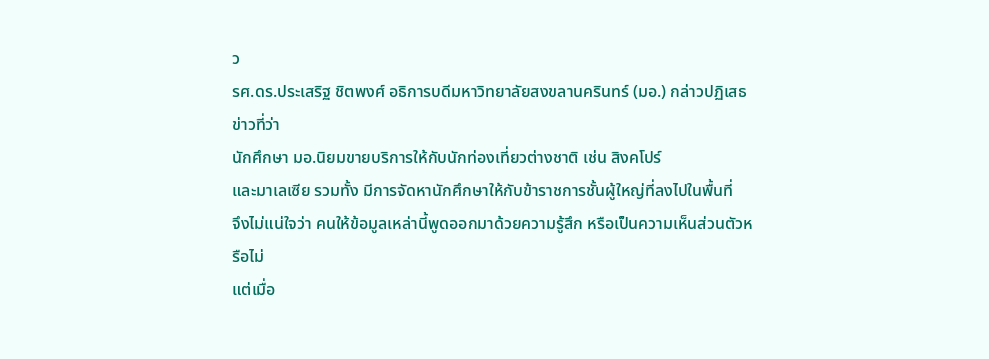ว
รศ.ดร.ประเสริฐ ชิตพงศ์ อธิการบดีมหาวิทยาลัยสงขลานครินทร์ (มอ.) กล่าวปฏิเสธข่าวที่ว่า
นักศึกษา มอ.นิยมขายบริการให้กับนักท่องเที่ยวต่างชาติ เช่น สิงคโปร์
และมาเลเซีย รวมทั้ง มีการจัดหานักศึกษาให้กับข้าราชการชั้นผู้ใหญ่ที่ลงไปในพื้นที่
จึงไม่แน่ใจว่า คนให้ข้อมูลเหล่านี้พูดออกมาด้วยความรู้สึก หรือเป็นความเห็นส่วนตัวหรือไม่
แต่เมื่อ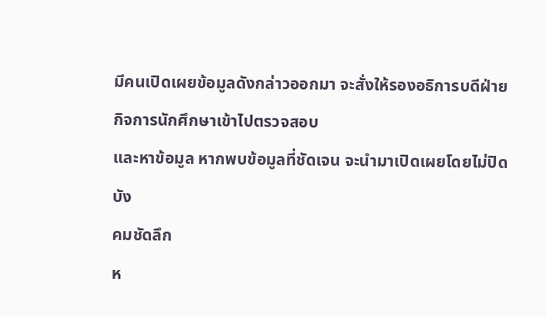มีคนเปิดเผยข้อมูลดังกล่าวออกมา จะสั่งให้รองอธิการบดีฝ่ายกิจการนักศึกษาเข้าไปตรวจสอบ
และหาข้อมูล หากพบข้อมูลที่ชัดเจน จะนำมาเปิดเผยโดยไม่ปิดบัง
คมชัดลึก
ห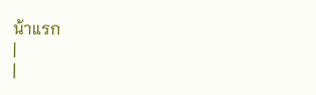น้าแรก
|
|